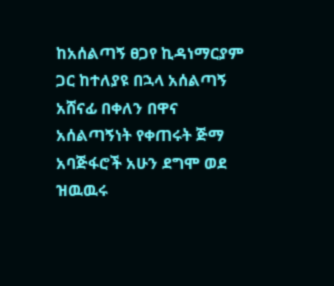ከአሰልጣኝ ፀጋየ ኪዳነማርያም ጋር ከተለያዩ በኋላ አሰልጣኝ አሸናፊ በቀለን በዋና አሰልጣኝነት የቀጠሩት ጅማ አባጅፋሮች አሁን ደግሞ ወደ ዝዉዉሩ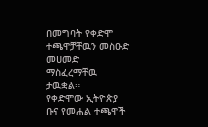በመግባት የቀድሞ ተጫዋቻቸዉን መስዑድ መሀመድ ማስፈረማቸዉ ታዉቋል።
የቀድሞው ኢትዮጵያ ቡና የመሐል ተጫዋች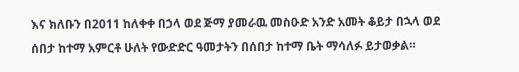እና ክለቡን በ2011 ከለቀቀ በኃላ ወደ ጅማ ያመራዉ መስዑድ አንድ አመት ቆይታ በኋላ ወደ ሰበታ ከተማ አምርቶ ሁለት የውድድር ዓመታትን በሰበታ ከተማ ቤት ማሳለፉ ይታወቃል።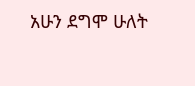አሁን ደግሞ ሁለት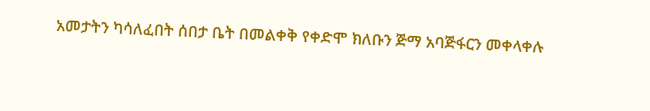አመታትን ካሳለፈበት ሰበታ ቤት በመልቀቅ የቀድሞ ክለቡን ጅማ አባጅፋርን መቀላቀሉ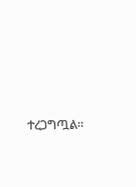ተረጋግጧል።